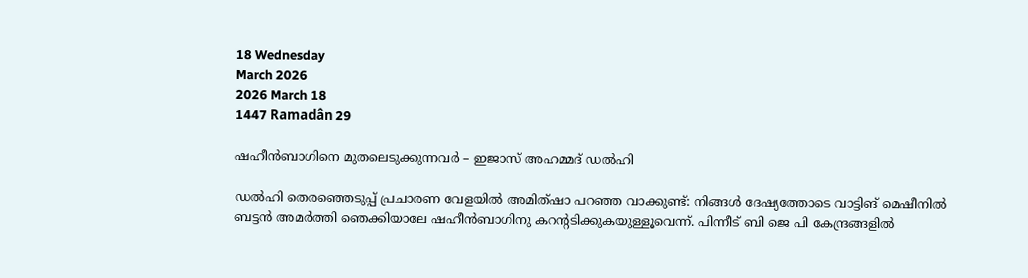18 Wednesday
March 2026
2026 March 18
1447 Ramadân 29

ഷഹീന്‍ബാഗിനെ മുതലെടുക്കുന്നവര്‍ – ഇജാസ് അഹമ്മദ് ഡല്‍ഹി

ഡല്‍ഹി തെരഞ്ഞെടുപ്പ് പ്രചാരണ വേളയില്‍ അമിത്ഷാ പറഞ്ഞ വാക്കുണ്ട്: നിങ്ങള്‍ ദേഷ്യത്തോടെ വാട്ടിങ് മെഷീനില്‍ ബട്ടന്‍ അമര്‍ത്തി ഞെക്കിയാലേ ഷഹീന്‍ബാഗിനു കറന്റടിക്കുകയുള്ളൂവെന്ന്. പിന്നീട് ബി ജെ പി കേന്ദ്രങ്ങളില്‍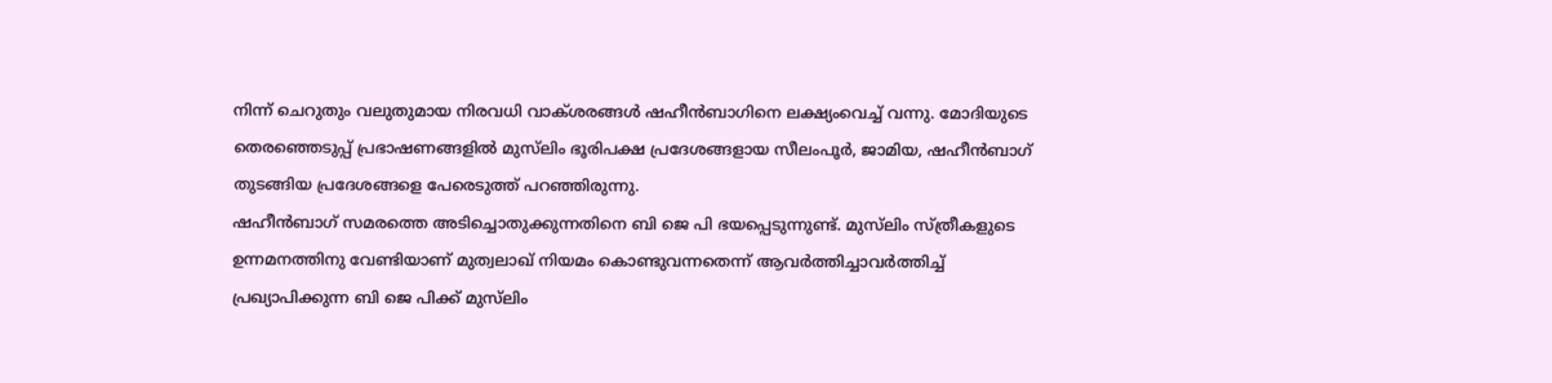നിന്ന് ചെറുതും വലുതുമായ നിരവധി വാക്ശരങ്ങള്‍ ഷഹീന്‍ബാഗിനെ ലക്ഷ്യംവെച്ച് വന്നു. മോദിയുടെ തെരഞ്ഞെടുപ്പ് പ്രഭാഷണങ്ങളില്‍ മുസ്‌ലിം ഭൂരിപക്ഷ പ്രദേശങ്ങളായ സീലംപൂര്‍, ജാമിയ, ഷഹീന്‍ബാഗ് തുടങ്ങിയ പ്രദേശങ്ങളെ പേരെടുത്ത് പറഞ്ഞിരുന്നു.
ഷഹീന്‍ബാഗ് സമരത്തെ അടിച്ചൊതുക്കുന്നതിനെ ബി ജെ പി ഭയപ്പെടുന്നുണ്ട്. മുസ്‌ലിം സ്ത്രീകളുടെ ഉന്നമനത്തിനു വേണ്ടിയാണ് മുത്വലാഖ് നിയമം കൊണ്ടുവന്നതെന്ന് ആവര്‍ത്തിച്ചാവര്‍ത്തിച്ച് പ്രഖ്യാപിക്കുന്ന ബി ജെ പിക്ക് മുസ്‌ലിം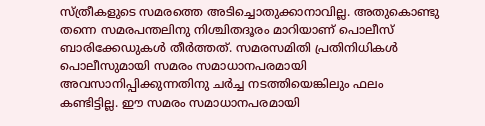സ്ത്രീകളുടെ സമരത്തെ അടിച്ചൊതുക്കാനാവില്ല. അതുകൊണ്ടു തന്നെ സമരപന്തലിനു നിശ്ചിതദൂരം മാറിയാണ് പൊലീസ് ബാരിക്കേഡുകള്‍ തീര്‍ത്തത്. സമരസമിതി പ്രതിനിധികള്‍ പൊലീസുമായി സമരം സമാധാനപരമായി അവസാനിപ്പിക്കുന്നതിനു ചര്‍ച്ച നടത്തിയെങ്കിലും ഫലം കണ്ടിട്ടില്ല. ഈ സമരം സമാധാനപരമായി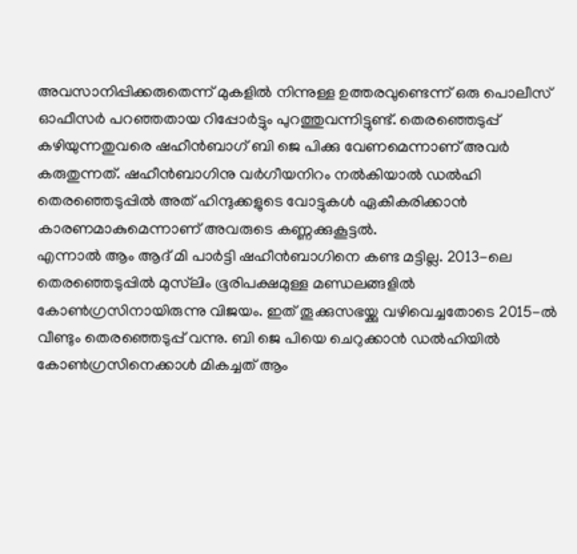അവസാനിപ്പിക്കരുതെന്ന് മുകളില്‍ നിന്നുള്ള ഉത്തരവുണ്ടെന്ന് ഒരു പൊലീസ് ഓഫീസര്‍ പറഞ്ഞതായ റിപ്പോര്‍ട്ടും പുറത്തുവന്നിട്ടുണ്ട്. തെരഞ്ഞെടുപ്പ് കഴിയുന്നതുവരെ ഷഹീന്‍ബാഗ് ബി ജെ പിക്കു വേണമെന്നാണ് അവര്‍ കരുതുന്നത്. ഷഹീന്‍ബാഗിനു വര്‍ഗീയനിറം നല്‍കിയാല്‍ ഡല്‍ഹി തെരഞ്ഞെടുപ്പില്‍ അത് ഹിന്ദുക്കളുടെ വോട്ടുകള്‍ ഏകീകരിക്കാന്‍ കാരണമാകുമെന്നാണ് അവരുടെ കണ്ണക്കുകൂട്ടല്‍.
എന്നാല്‍ ആം ആദ് മി പാര്‍ട്ടി ഷഹീന്‍ബാഗിനെ കണ്ട മട്ടില്ല. 2013-ലെ തെരഞ്ഞെടുപ്പില്‍ മുസ്‌ലിം ഭൂരിപക്ഷമുള്ള മണ്ഡലങ്ങളില്‍ കോണ്‍ഗ്രസിനായിരുന്നു വിജയം. ഇത് തൂക്കുസഭയ്ക്കു വഴിവെച്ചതോടെ 2015-ല്‍ വീണ്ടും തെരഞ്ഞെടുപ്പ് വന്നു. ബി ജെ പിയെ ചെറുക്കാന്‍ ഡല്‍ഹിയില്‍ കോണ്‍ഗ്രസിനെക്കാള്‍ മികച്ചത് ആം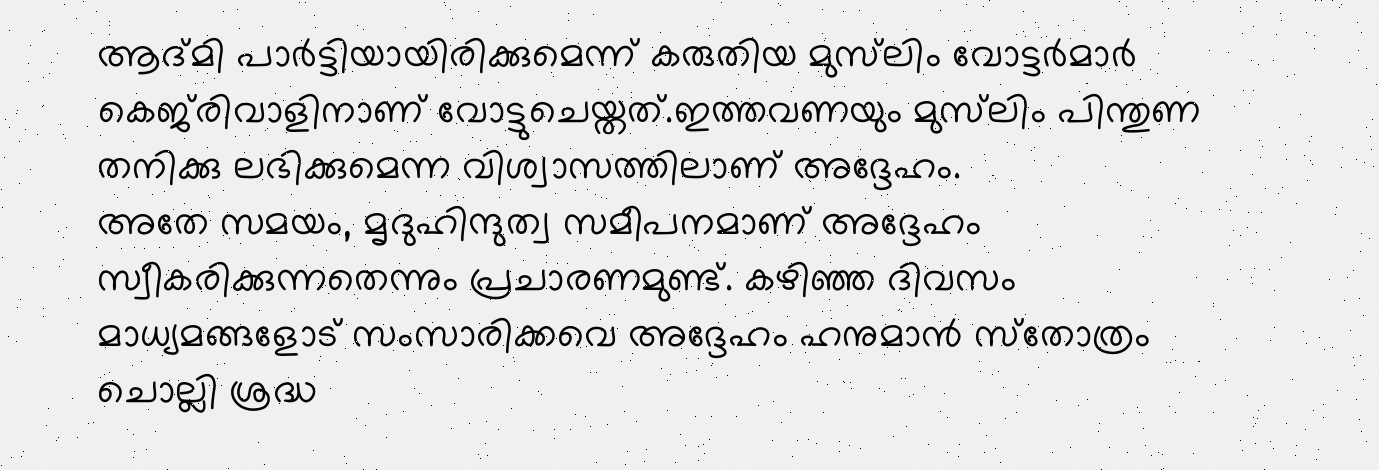ആദ്മി പാര്‍ട്ടിയായിരിക്കുമെന്ന് കരുതിയ മുസ്‌ലിം വോട്ടര്‍മാര്‍ കെജ്‌രിവാളിനാണ് വോട്ടുചെയ്തത്.ഇത്തവണയും മുസ്‌ലിം പിന്തുണ തനിക്കു ലഭിക്കുമെന്ന വിശ്വാസത്തിലാണ് അദ്ദേഹം.
അതേ സമയം, മൃദുഹിന്ദുത്വ സമീപനമാണ് അദ്ദേഹം സ്വീകരിക്കുന്നതെന്നും പ്രചാരണമുണ്ട്. കഴിഞ്ഞ ദിവസം മാധ്യമങ്ങളോട് സംസാരിക്കവെ അദ്ദേഹം ഹനുമാന്‍ സ്‌തോത്രം ചൊല്ലി ശ്രദ്ധ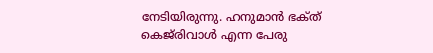നേടിയിരുന്നു. ഹനുമാന്‍ ഭക്‌ത് കെജ്‌രിവാള്‍ എന്ന പേരു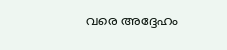വരെ അദ്ദേഹം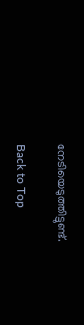നേടിയെടുത്തിട്ടുണ്ട്.

Back to Top